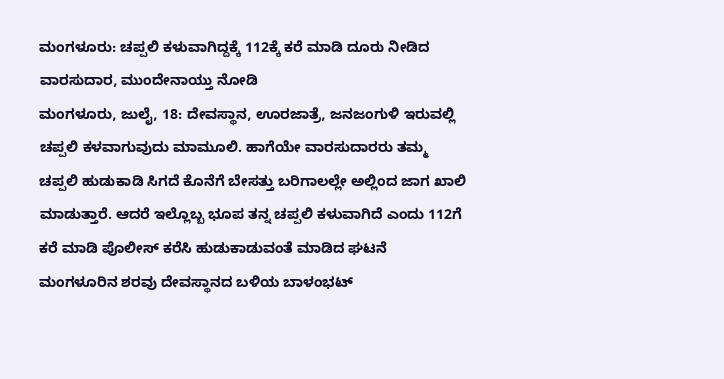ಮಂಗಳೂರು: ಚಪ್ಪಲಿ ಕಳುವಾಗಿದ್ದಕ್ಕೆ 112ಕ್ಕೆ ಕರೆ ಮಾಡಿ ದೂರು ನೀಡಿದ ವಾರಸುದಾರ, ಮುಂದೇನಾಯ್ತು ನೋಡಿ
ಮಂಗಳೂರು, ಜುಲೈ, 18: ದೇವಸ್ಥಾನ, ಊರಜಾತ್ರೆ, ಜನಜಂಗುಳಿ ಇರುವಲ್ಲಿ ಚಪ್ಪಲಿ ಕಳವಾಗುವುದು ಮಾಮೂಲಿ. ಹಾಗೆಯೇ ವಾರಸುದಾರರು ತಮ್ಮ ಚಪ್ಪಲಿ ಹುಡುಕಾಡಿ ಸಿಗದೆ ಕೊನೆಗೆ ಬೇಸತ್ತು ಬರಿಗಾಲಲ್ಲೇ ಅಲ್ಲಿಂದ ಜಾಗ ಖಾಲಿ ಮಾಡುತ್ತಾರೆ. ಆದರೆ ಇಲ್ಲೊಬ್ಬ ಭೂಪ ತನ್ನ ಚಪ್ಪಲಿ ಕಳುವಾಗಿದೆ ಎಂದು 112ಗೆ ಕರೆ ಮಾಡಿ ಪೊಲೀಸ್ ಕರೆಸಿ ಹುಡುಕಾಡುವಂತೆ ಮಾಡಿದ ಘಟನೆ ಮಂಗಳೂರಿನ ಶರವು ದೇವಸ್ಥಾನದ ಬಳಿಯ ಬಾಳಂಭಟ್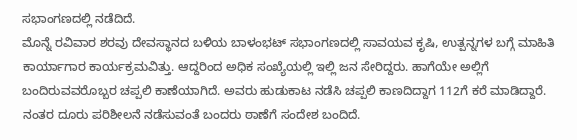ಸಭಾಂಗಣದಲ್ಲಿ ನಡೆದಿದೆ.
ಮೊನ್ನೆ ರವಿವಾರ ಶರವು ದೇವಸ್ಥಾನದ ಬಳಿಯ ಬಾಳಂಭಟ್ ಸಭಾಂಗಣದಲ್ಲಿ ಸಾವಯವ ಕೃಷಿ, ಉತ್ಪನ್ನಗಳ ಬಗ್ಗೆ ಮಾಹಿತಿ ಕಾರ್ಯಾಗಾರ ಕಾರ್ಯಕ್ರಮವಿತ್ತು. ಆದ್ದರಿಂದ ಅಧಿಕ ಸಂಖ್ಯೆಯಲ್ಲಿ ಇಲ್ಲಿ ಜನ ಸೇರಿದ್ದರು. ಹಾಗೆಯೇ ಅಲ್ಲಿಗೆ ಬಂದಿರುವವರೊಬ್ಬರ ಚಪ್ಪಲಿ ಕಾಣೆಯಾಗಿದೆ. ಅವರು ಹುಡುಕಾಟ ನಡೆಸಿ ಚಪ್ಪಲಿ ಕಾಣದಿದ್ದಾಗ 112ಗೆ ಕರೆ ಮಾಡಿದ್ದಾರೆ. ನಂತರ ದೂರು ಪರಿಶೀಲನೆ ನಡೆಸುವಂತೆ ಬಂದರು ಠಾಣೆಗೆ ಸಂದೇಶ ಬಂದಿದೆ.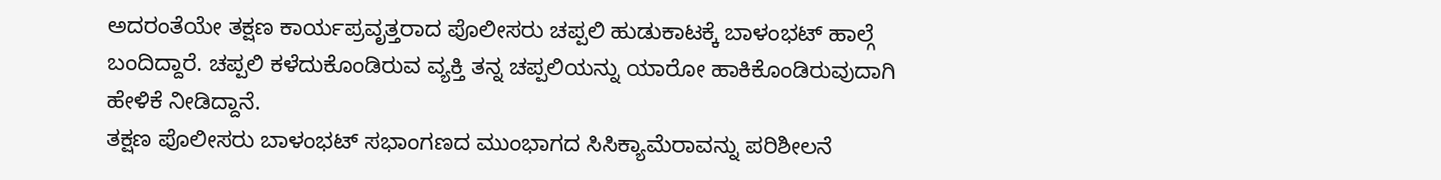ಅದರಂತೆಯೇ ತಕ್ಷಣ ಕಾರ್ಯಪ್ರವೃತ್ತರಾದ ಪೊಲೀಸರು ಚಪ್ಪಲಿ ಹುಡುಕಾಟಕ್ಕೆ ಬಾಳಂಭಟ್ ಹಾಲ್ಗೆ ಬಂದಿದ್ದಾರೆ. ಚಪ್ಪಲಿ ಕಳೆದುಕೊಂಡಿರುವ ವ್ಯಕ್ತಿ ತನ್ನ ಚಪ್ಪಲಿಯನ್ನು ಯಾರೋ ಹಾಕಿಕೊಂಡಿರುವುದಾಗಿ ಹೇಳಿಕೆ ನೀಡಿದ್ದಾನೆ.
ತಕ್ಷಣ ಪೊಲೀಸರು ಬಾಳಂಭಟ್ ಸಭಾಂಗಣದ ಮುಂಭಾಗದ ಸಿಸಿಕ್ಯಾಮೆರಾವನ್ನು ಪರಿಶೀಲನೆ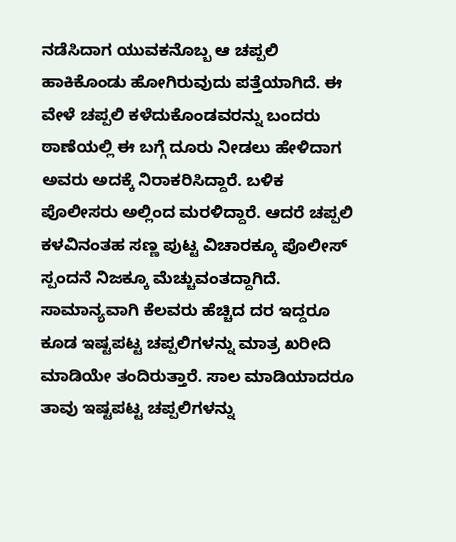ನಡೆಸಿದಾಗ ಯುವಕನೊಬ್ಬ ಆ ಚಪ್ಪಲಿ ಹಾಕಿಕೊಂಡು ಹೋಗಿರುವುದು ಪತ್ತೆಯಾಗಿದೆ. ಈ ವೇಳೆ ಚಪ್ಪಲಿ ಕಳೆದುಕೊಂಡವರನ್ನು ಬಂದರು ಠಾಣೆಯಲ್ಲಿ ಈ ಬಗ್ಗೆ ದೂರು ನೀಡಲು ಹೇಳಿದಾಗ ಅವರು ಅದಕ್ಕೆ ನಿರಾಕರಿಸಿದ್ದಾರೆ. ಬಳಿಕ ಪೊಲೀಸರು ಅಲ್ಲಿಂದ ಮರಳಿದ್ದಾರೆ. ಆದರೆ ಚಪ್ಪಲಿ ಕಳವಿನಂತಹ ಸಣ್ಣ ಪುಟ್ಟ ವಿಚಾರಕ್ಕೂ ಪೊಲೀಸ್ ಸ್ಪಂದನೆ ನಿಜಕ್ಕೂ ಮೆಚ್ಚುವಂತದ್ದಾಗಿದೆ.
ಸಾಮಾನ್ಯವಾಗಿ ಕೆಲವರು ಹೆಚ್ಚಿದ ದರ ಇದ್ದರೂ ಕೂಡ ಇಷ್ಟಪಟ್ಟ ಚಪ್ಪಲಿಗಳನ್ನು ಮಾತ್ರ ಖರೀದಿ ಮಾಡಿಯೇ ತಂದಿರುತ್ತಾರೆ. ಸಾಲ ಮಾಡಿಯಾದರೂ ತಾವು ಇಷ್ಟಪಟ್ಟ ಚಪ್ಪಲಿಗಳನ್ನು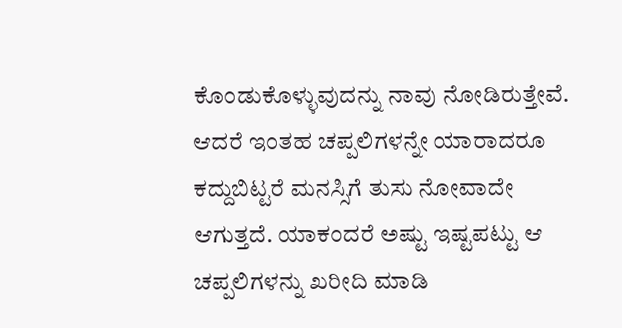ಕೊಂಡುಕೊಳ್ಳುವುದನ್ನು ನಾವು ನೋಡಿರುತ್ತೇವೆ. ಆದರೆ ಇಂತಹ ಚಪ್ಪಲಿಗಳನ್ನೇ ಯಾರಾದರೂ ಕದ್ದುಬಿಟ್ಟರೆ ಮನಸ್ಸಿಗೆ ತುಸು ನೋವಾದೇ ಆಗುತ್ತದೆ. ಯಾಕಂದರೆ ಅಷ್ಟು ಇಷ್ಟಪಟ್ಟು ಆ ಚಪ್ಪಲಿಗಳನ್ನು ಖರೀದಿ ಮಾಡಿ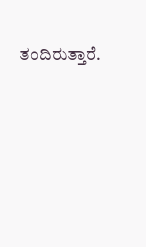ತಂದಿರುತ್ತಾರೆ.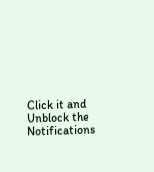Click it and Unblock the Notifications